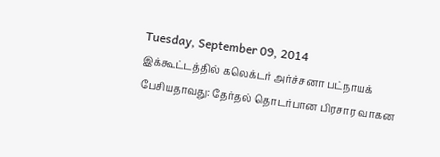Tuesday, September 09, 2014
இக்கூட்டத்தில் கலெக்டர் அர்ச்சனா பட்நாயக் பேசியதாவது: தேர்தல் தொடர்பான பிரசார வாகன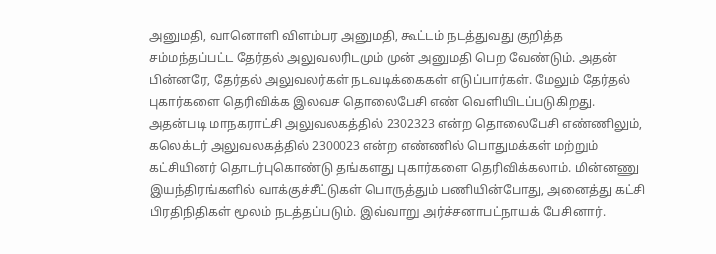அனுமதி, வானொளி விளம்பர அனுமதி, கூட்டம் நடத்துவது குறித்த சம்மந்தப்பட்ட தேர்தல் அலுவலரிடமும் முன் அனுமதி பெற வேண்டும். அதன் பின்னரே, தேர்தல் அலுவலர்கள் நடவடிக்கைகள் எடுப்பார்கள். மேலும் தேர்தல் புகார்களை தெரிவிக்க இலவச தொலைபேசி எண் வெளியிடப்படுகிறது. அதன்படி மாநகராட்சி அலுவலகத்தில் 2302323 என்ற தொலைபேசி எண்ணிலும், கலெக்டர் அலுவலகத்தில் 2300023 என்ற எண்ணில் பொதுமக்கள் மற்றும் கட்சியினர் தொடர்புகொண்டு தங்களது புகார்களை தெரிவிக்கலாம். மின்னணு இயந்திரங்களில் வாக்குச்சீட்டுகள் பொருத்தும் பணியின்போது, அனைத்து கட்சி பிரதிநிதிகள் மூலம் நடத்தப்படும். இவ்வாறு அர்ச்சனாபட்நாயக் பேசினார்.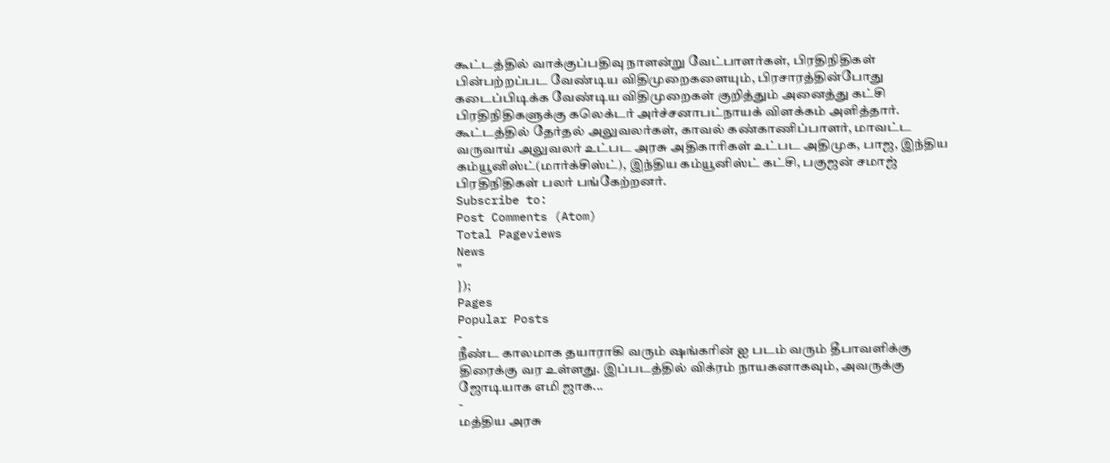கூட்டத்தில் வாக்குப்பதிவு நாளன்று வேட்பாளர்கள், பிரதிநிதிகள் பின்பற்றப்பட வேண்டிய விதிமுறைகளையும், பிரசாரத்தின்போது கடைப்பிடிக்க வேண்டிய விதிமுறைகள் குறித்தும் அனைத்து கட்சி பிரதிநிதிகளுக்கு கலெக்டர் அர்ச்சனாபட்நாயக் விளக்கம் அளித்தார்.
கூட்டத்தில் தேர்தல் அலுவலர்கள், காவல் கண்காணிப்பாளர், மாவட்ட வருவாய் அலுவலர் உட்பட அரசு அதிகாரிகள் உட்பட அதிமுக, பாஜ, இந்திய கம்யூனிஸ்ட்(மார்க்சிஸ்ட்), இந்திய கம்யூனிஸ்ட் கட்சி, பகுஜன் சமாஜ் பிரதிநிதிகள் பலர் பங்கேற்றனர்.
Subscribe to:
Post Comments (Atom)
Total Pageviews
News
"
});
Pages
Popular Posts
-
நீண்ட காலமாக தயாராகி வரும் ஷங்கரின் ஐ படம் வரும் தீபாவளிக்கு திரைக்கு வர உள்ளது. இப்படத்தில் விக்ரம் நாயகனாகவும், அவருக்கு ஜோடியாக எமி ஜாக...
-
மத்திய அரசு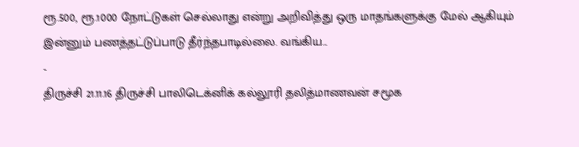ரூ.500, ரூ.1000 நோட்டுகள் செல்லாது என்று அறிவித்து ஒரு மாதங்களுக்கு மேல் ஆகியும் இன்னும் பணத்தட்டுப்பாடு தீர்ந்தபாடில்லை. வங்கிய...
-
திருச்சி 21.11.16 திருச்சி பாலிடெக்னிக் கல்லூரி தலித்மாணவன் சமூக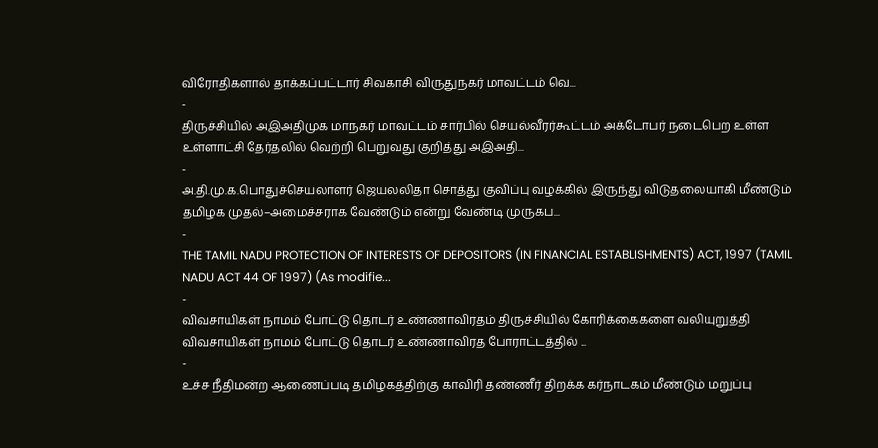விரோதிகளால் தாக்கப்பட்டார் சிவகாசி விருதுநகர் மாவட்டம் வெ...
-
திருச்சியில் அஇஅதிமுக மாநகர் மாவட்டம் சார்பில் செயல்வீரர்கூட்டம் அக்டோபர் நடைபெற உள்ள உள்ளாட்சி தேர்தலில் வெற்றி பெறுவது குறித்து அஇஅதி...
-
அ.தி.மு.க.பொதுச்செயலாளர் ஜெயலலிதா சொத்து குவிப்பு வழக்கில் இருந்து விடுதலையாகி மீண்டும் தமிழக முதல்–அமைச்சராக வேண்டும் என்று வேண்டி முருகப...
-
THE TAMIL NADU PROTECTION OF INTERESTS OF DEPOSITORS (IN FINANCIAL ESTABLISHMENTS) ACT, 1997 (TAMIL NADU ACT 44 OF 1997) (As modifie...
-
விவசாயிகள் நாமம் போட்டு தொடர் உண்ணாவிரதம் திருச்சியில் கோரிக்கைகளை வலியுறுத்தி விவசாயிகள் நாமம் போட்டு தொடர் உண்ணாவிரத போராட்டத்தில் ...
-
உச்ச நீதிமன்ற ஆணைப்படி தமிழகத்திற்கு காவிரி தண்ணீர் திறக்க கர்நாடகம் மீண்டும் மறுப்பு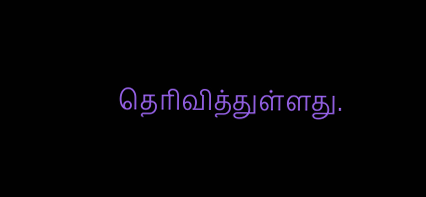தெரிவித்துள்ளது.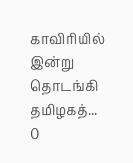காவிரியில் இன்று தொடங்கி தமிழகத்...
0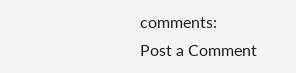comments:
Post a Comment